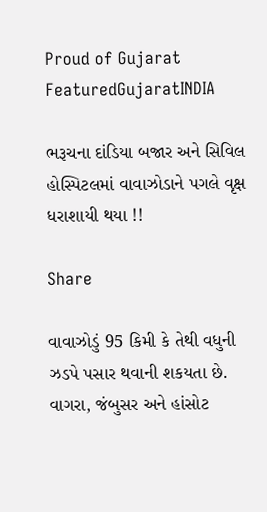Proud of Gujarat
FeaturedGujaratINDIA

ભરૂચના દાંડિયા બજાર અને સિવિલ હોસ્પિટલમાં વાવાઝોડાને પગલે વૃક્ષ ધરાશાયી થયા !!

Share

વાવાઝોડું 95 કિમી કે તેથી વધુની ઝડપે પસાર થવાની શકયતા છે. વાગરા, જંબુસર અને હાંસોટ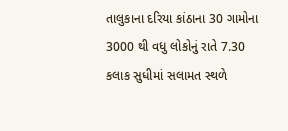તાલુકાના દરિયા કાંઠાના 30 ગામોના 3000 થી વધુ લોકોનું રાતે 7.30 કલાક સુધીમાં સલામત સ્થળે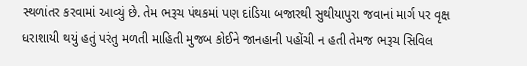સ્થળાંતર કરવામાં આવ્યું છે. તેમ ભરૂચ પંથકમાં પણ દાંડિયા બજારથી સુથીયાપુરા જવાનાં માર્ગ પર વૃક્ષ ધરાશાયી થયું હતું પરંતુ મળતી માહિતી મુજબ કોઈને જાનહાની પહોંચી ન હતી તેમજ ભરૂચ સિવિલ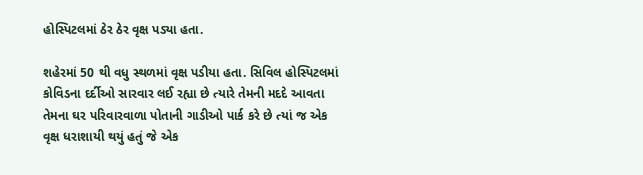હોસ્પિટલમાં ઠેર ઠેર વૃક્ષ પડ્યા હતા.

શહેરમાં 50 થી વધુ સ્થળમાં વૃક્ષ પડીયા હતા. સિવિલ હોસ્પિટલમાં કોવિડના દર્દીઓ સારવાર લઈ રહ્યા છે ત્યારે તેમની મદદે આવતા તેમના ઘર પરિવારવાળા પોતાની ગાડીઓ પાર્ક કરે છે ત્યાં જ એક વૃક્ષ ધરાશાયી થયું હતું જે એક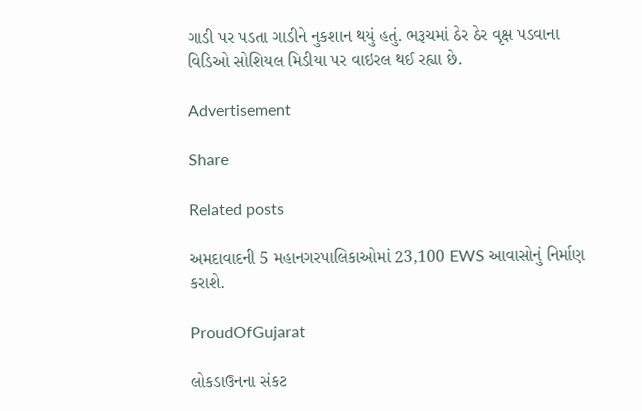ગાડી પર પડતા ગાડીને નુકશાન થયું હતું. ભરૂચમાં ઠેર ઠેર વૃક્ષ પડવાના વિડિઓ સોશિયલ મિડીયા પર વાઇરલ થઈ રહ્યા છે.

Advertisement

Share

Related posts

અમદાવાદની 5 મહાનગરપાલિકાઓમાં 23,100 EWS આવાસોનું નિર્માણ કરાશે.

ProudOfGujarat

લોકડાઉનના સંકટ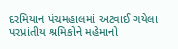દરમિયાન પંચમહાલમાં અટવાઈ ગયેલા પરપ્રાંતીય શ્રમિકોને મહેમાનો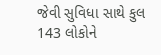જેવી સુવિધા સાથે કુલ 143 લોકોને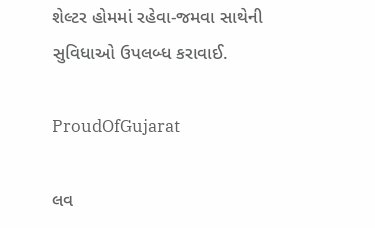શેલ્ટર હોમમાં રહેવા-જમવા સાથેની સુવિધાઓ ઉપલબ્ધ કરાવાઈ.

ProudOfGujarat

લવ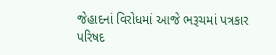જેહાદનાં વિરોધમાં આજે ભરૂચમાં પત્રકાર પરિષદ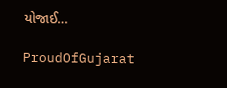યોજાઈ…

ProudOfGujarat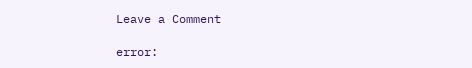Leave a Comment

error: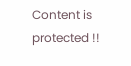Content is protected !!